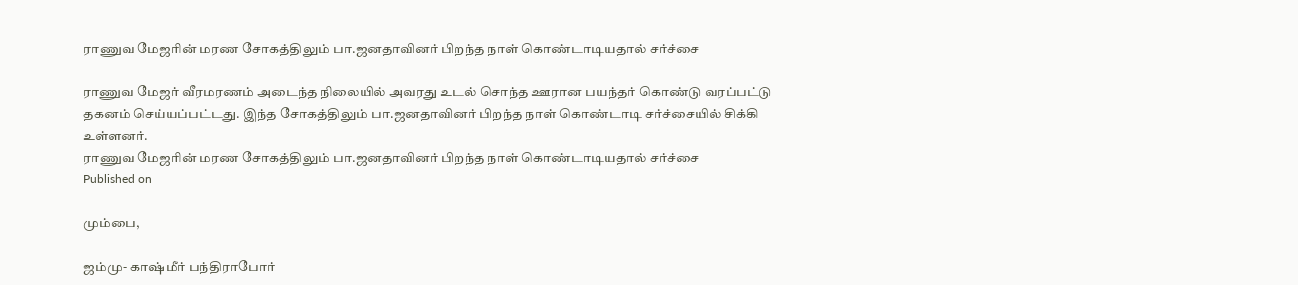ராணுவ மேஜரின் மரண சோகத்திலும் பா.ஜனதாவினர் பிறந்த நாள் கொண்டாடியதால் சர்ச்சை

ராணுவ மேஜர் வீரமரணம் அடைந்த நிலையில் அவரது உடல் சொந்த ஊரான பயந்தர் கொண்டு வரப்பட்டு தகனம் செய்யப்பட்டது. இந்த சோகத்திலும் பா.ஜனதாவினர் பிறந்த நாள் கொண்டாடி சர்ச்சையில் சிக்கி உள்ளனர்.
ராணுவ மேஜரின் மரண சோகத்திலும் பா.ஜனதாவினர் பிறந்த நாள் கொண்டாடியதால் சர்ச்சை
Published on

மும்பை,

ஜம்மு- காஷ்மீர் பந்திராபோர்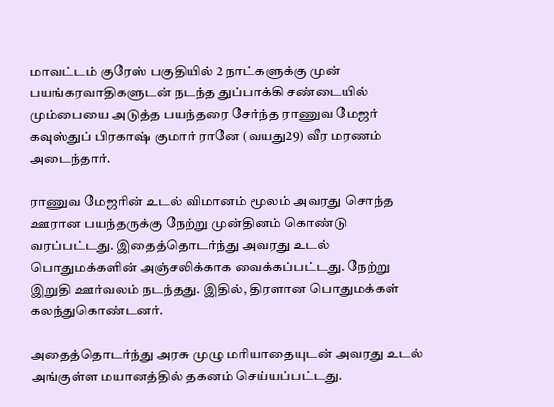மாவட்டம் குரேஸ் பகுதியில் 2 நாட்களுக்கு முன் பயங்கரவாதிகளுடன் நடந்த துப்பாக்கி சண்டையில் மும்பையை அடுத்த பயந்தரை சேர்ந்த ராணுவ மேஜர் கவுஸ்துப் பிரகாஷ் குமார் ரானே (வயது29) வீர மரணம் அடைந்தார்.

ராணுவ மேஜரின் உடல் விமானம் மூலம் அவரது சொந்த ஊரான பயந்தருக்கு நேற்று முன்தினம் கொண்டு வரப்பட்டது. இதைத்தொடர்ந்து அவரது உடல் பொதுமக்களின் அஞ்சலிக்காக வைக்கப்பட்டது. நேற்று இறுதி ஊர்வலம் நடந்தது. இதில், திரளான பொதுமக்கள் கலந்துகொண்டனர்.

அதைத்தொடர்ந்து அரசு முழு மரியாதையுடன் அவரது உடல் அங்குள்ள மயானத்தில் தகனம் செய்யப்பட்டது.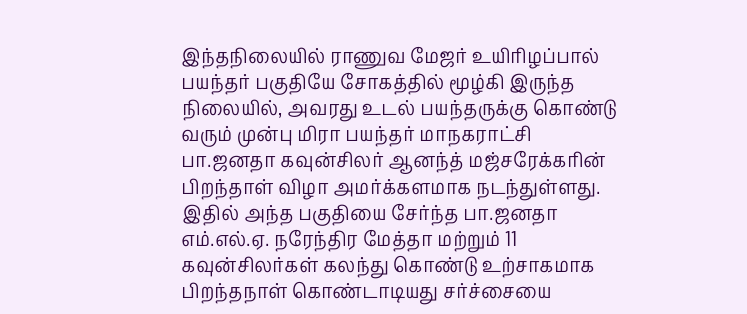இந்தநிலையில் ராணுவ மேஜர் உயிரிழப்பால் பயந்தர் பகுதியே சோகத்தில் மூழ்கி இருந்த நிலையில், அவரது உடல் பயந்தருக்கு கொண்டு வரும் முன்பு மிரா பயந்தர் மாநகராட்சி பா.ஜனதா கவுன்சிலர் ஆனந்த் மஜ்சரேக்கரின் பிறந்தாள் விழா அமர்க்களமாக நடந்துள்ளது. இதில் அந்த பகுதியை சேர்ந்த பா.ஜனதா எம்.எல்.ஏ. நரேந்திர மேத்தா மற்றும் 11 கவுன்சிலர்கள் கலந்து கொண்டு உற்சாகமாக பிறந்தநாள் கொண்டாடியது சர்ச்சையை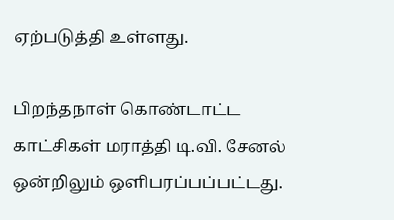ஏற்படுத்தி உள்ளது.

பிறந்தநாள் கொண்டாட்ட காட்சிகள் மராத்தி டி.வி. சேனல் ஒன்றிலும் ஒளிபரப்பப்பட்டது.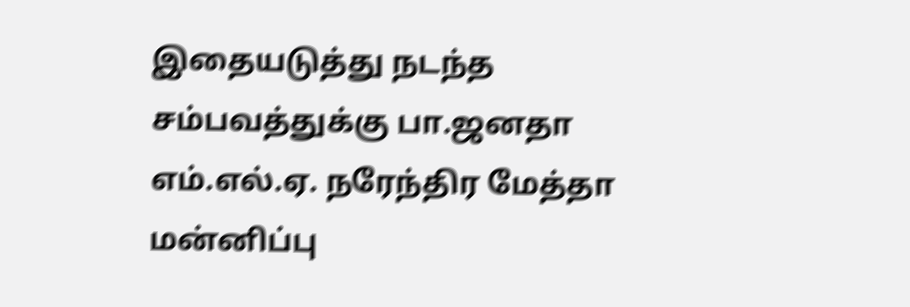இதையடுத்து நடந்த சம்பவத்துக்கு பா.ஜனதா எம்.எல்.ஏ. நரேந்திர மேத்தா மன்னிப்பு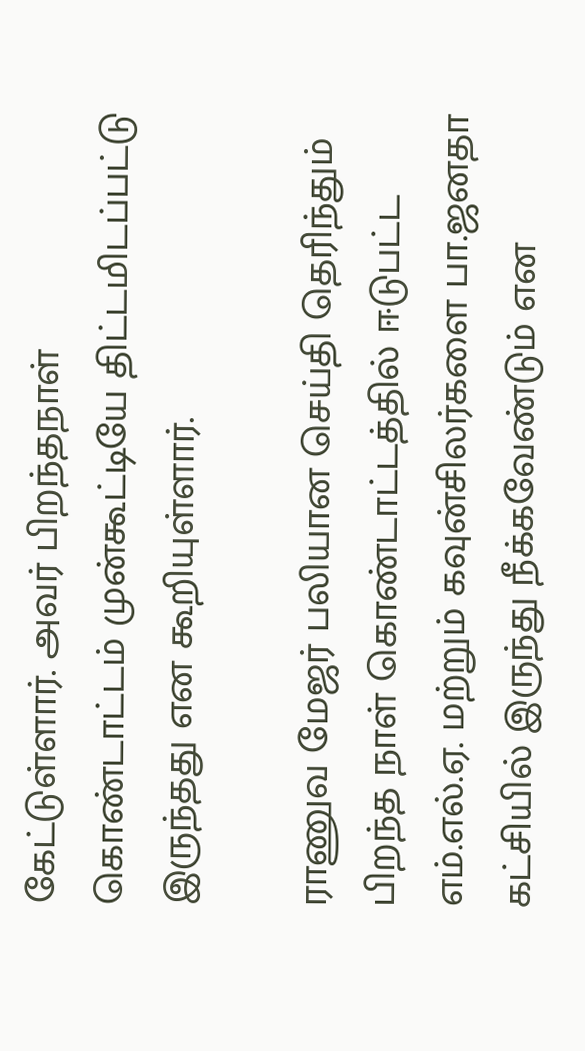கேட்டுள்ளார். அவர் பிறந்தநாள் கொண்டாட்டம் முன்கூட்டியே திட்டமிடப்பட்டு இருந்தது என கூறியுள்ளார்.

ராணுவ மேஜர் பலியான செய்தி தெரிந்தும் பிறந்த நாள் கொண்டாட்டத்தில் ஈடுபட்ட எம்.எல்.ஏ. மற்றும் கவுன்சிலர்களை பா.ஜனதா கட்சியில் இருந்து நீக்கவேண்டும் என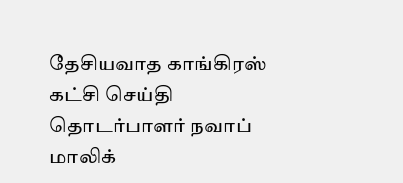தேசியவாத காங்கிரஸ் கட்சி செய்தி தொடர்பாளர் நவாப் மாலிக்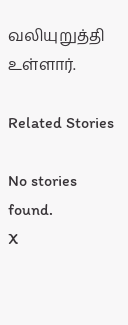வலியுறுத்தி உள்ளார்.

Related Stories

No stories found.
X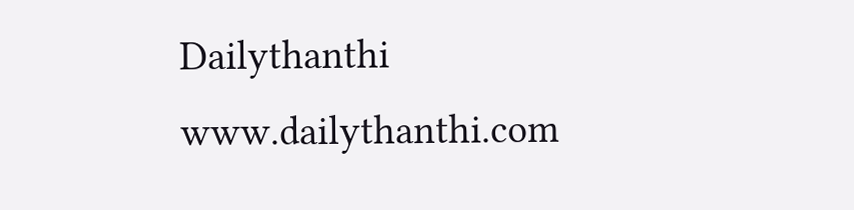Dailythanthi
www.dailythanthi.com